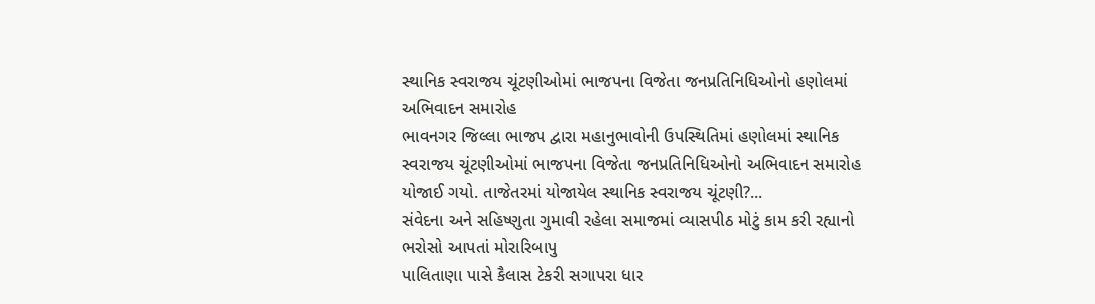સ્થાનિક સ્વરાજય ચૂંટણીઓમાં ભાજપના વિજેતા જનપ્રતિનિધિઓનો હણોલમાં અભિવાદન સમારોહ
ભાવનગર જિલ્લા ભાજપ દ્વારા મહાનુભાવોની ઉપસ્થિતિમાં હણોલમાં સ્થાનિક સ્વરાજય ચૂંટણીઓમાં ભાજપના વિજેતા જનપ્રતિનિધિઓનો અભિવાદન સમારોહ યોજાઈ ગયો. તાજેતરમાં યોજાયેલ સ્થાનિક સ્વરાજય ચૂંટણી?...
સંવેદના અને સહિષ્ણુતા ગુમાવી રહેલા સમાજમાં વ્યાસપીઠ મોટું કામ કરી રહ્યાનો ભરોસો આપતાં મોરારિબાપુ
પાલિતાણા પાસે કૈલાસ ટેકરી સગાપરા ધાર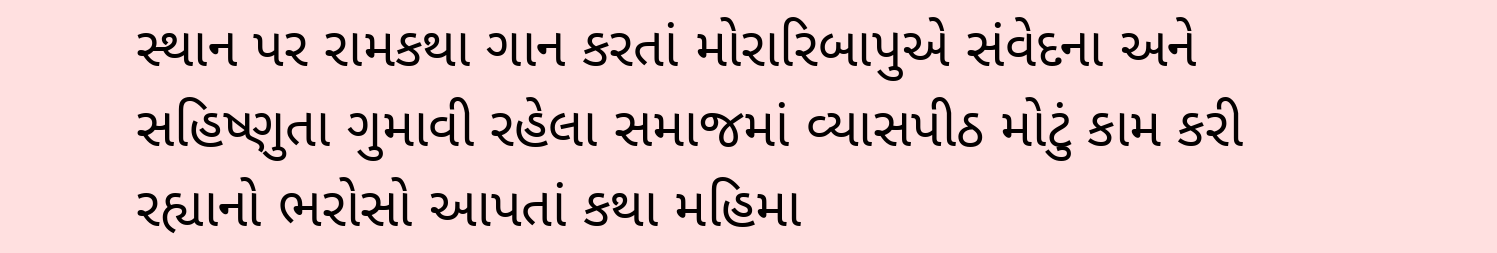સ્થાન પર રામકથા ગાન કરતાં મોરારિબાપુએ સંવેદના અને સહિષ્ણુતા ગુમાવી રહેલા સમાજમાં વ્યાસપીઠ મોટું કામ કરી રહ્યાનો ભરોસો આપતાં કથા મહિમા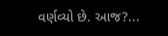વર્ણવ્યો છે. આજ?...